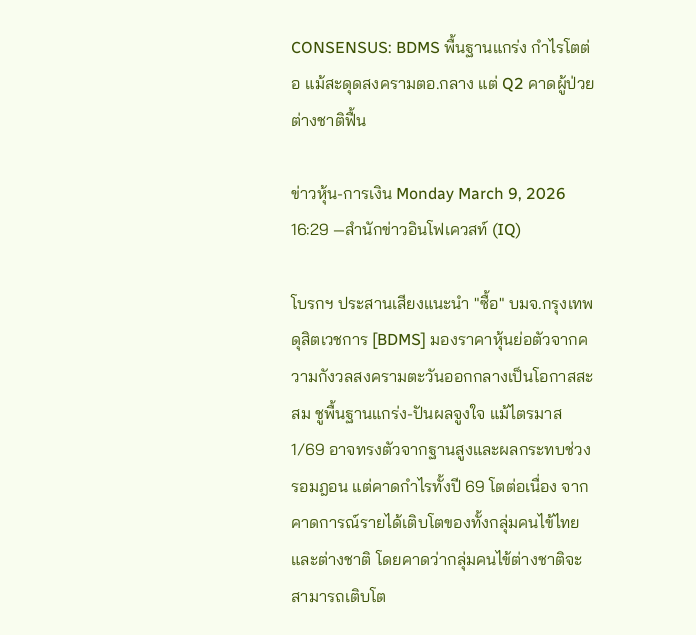CONSENSUS: BDMS พื้นฐานแกร่ง กำไรโตต่อ แม้สะดุดสงครามตอ.กลาง แต่ Q2 คาดผู้ป่วยต่างชาติฟื้น

ข่าวหุ้น-การเงิน Monday March 9, 2026 16:29 —สำนักข่าวอินโฟเควสท์ (IQ)

โบรกฯ ประสานเสียงแนะนำ "ซื้อ" บมจ.กรุงเทพดุสิตเวชการ [BDMS] มองราคาหุ้นย่อตัวจากความกังวลสงครามตะวันออกกลางเป็นโอกาสสะสม ชูพื้นฐานแกร่ง-ปันผลจูงใจ แม้ไตรมาส 1/69 อาจทรงตัวจากฐานสูงและผลกระทบช่วงรอมฎอน แต่คาดกำไรทั้งปี 69 โตต่อเนื่อง จากคาดการณ์รายได้เติบโตของทั้งกลุ่มคนไข้ไทยและต่างชาติ โดยคาดว่ากลุ่มคนไข้ต่างชาติจะสามารถเติบโต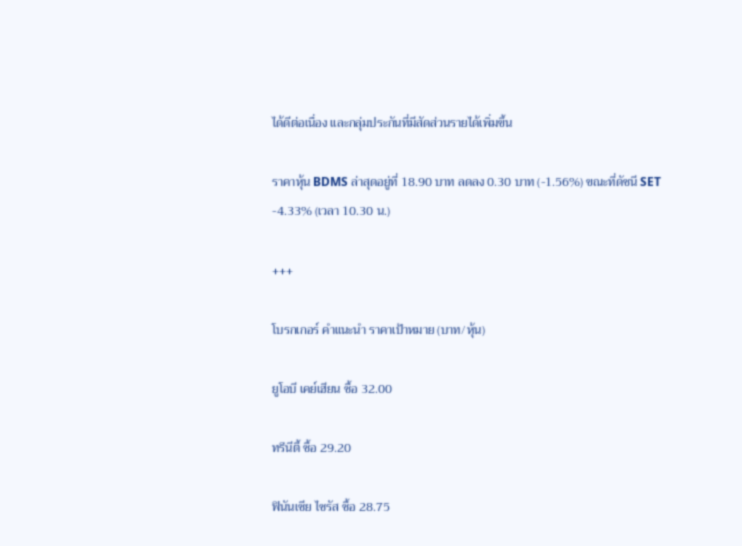ได้ดีต่อเนื่อง และกลุ่มประกันที่มีสัดส่วนรายได้เพิ่มขึ้น

ราคาหุ้น BDMS ล่าสุดอยู่ที่ 18.90 บาท ลดลง 0.30 บาท (-1.56%) ขณะที่ดัชนี SET -4.33% (เวลา 10.30 น.)

+++

โบรกเกอร์ คำแนะนำ ราคาเป้าหมาย (บาท/หุ้น)

ยูโอบี เคย์เฮียน ซื้อ 32.00

ทรีนีตี้ ซื้อ 29.20

ฟินันเซีย ไซรัส ซื้อ 28.75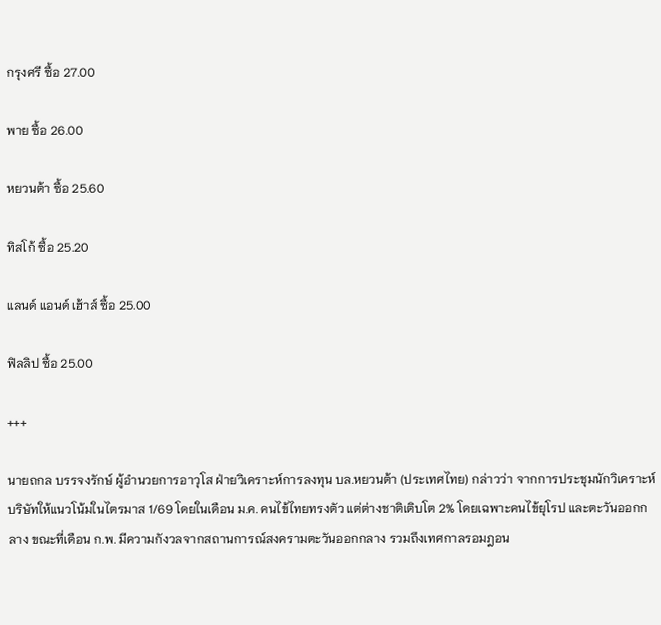กรุงศรี ซื้อ 27.00

พาย ซื้อ 26.00

หยวนต้า ซื้อ 25.60

ทิสโก้ ซื้อ 25.20

แลนด์ แอนด์ เฮ้าส์ ซื้อ 25.00

ฟิลลิป ซื้อ 25.00

+++

นายถกล บรรจงรักษ์ ผู้อำนวยการอาวุโส ฝ่ายวิเคราะห์การลงทุน บล.หยวนต้า (ประเทศไทย) กล่าวว่า จากการประชุมนักวิเคราะห์ บริษัทให้แนวโน้มในไตรมาส 1/69 โดยในเดือน ม.ค. คนไข้ไทยทรงตัว แต่ต่างชาติเติบโต 2% โดยเฉพาะคนไข้ยุโรป และตะวันออกกลาง ขณะที่เดือน ก.พ. มีความกังวลจากสถานการณ์สงครามตะวันออกกลาง รวมถึงเทศกาลรอมฎอน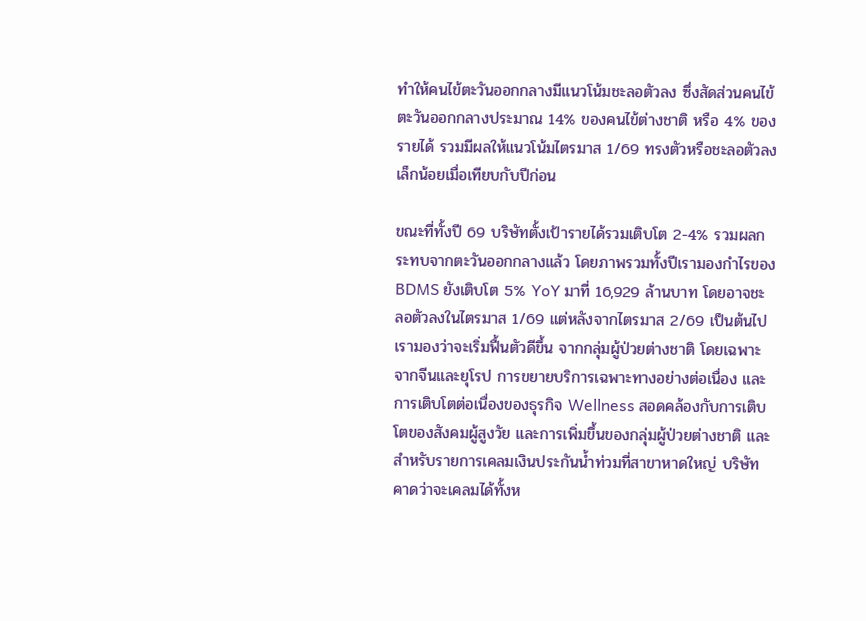ทำให้คนไข้ตะวันออกกลางมีแนวโน้มชะลอตัวลง ซึ่งสัดส่วนคนไข้ตะวันออกกลางประมาณ 14% ของคนไข้ต่างชาติ หรือ 4% ของรายได้ รวมมีผลให้แนวโน้มไตรมาส 1/69 ทรงตัวหรือชะลอตัวลงเล็กน้อยเมื่อเทียบกับปีก่อน

ขณะที่ทั้งปี 69 บริษัทตั้งเป้ารายได้รวมเติบโต 2-4% รวมผลกระทบจากตะวันออกกลางแล้ว โดยภาพรวมทั้งปีเรามองกำไรของ BDMS ยังเติบโต 5% YoY มาที่ 16,929 ล้านบาท โดยอาจชะลอตัวลงในไตรมาส 1/69 แต่หลังจากไตรมาส 2/69 เป็นต้นไป เรามองว่าจะเริ่มฟื้นตัวดีขึ้น จากกลุ่มผู้ป่วยต่างชาติ โดยเฉพาะจากจีนและยุโรป การขยายบริการเฉพาะทางอย่างต่อเนื่อง และการเติบโตต่อเนื่องของธุรกิจ Wellness สอดคล้องกับการเติบโตของสังคมผู้สูงวัย และการเพิ่มขึ้นของกลุ่มผู้ป่วยต่างชาติ และสำหรับรายการเคลมเงินประกันน้ำท่วมที่สาขาหาดใหญ่ บริษัทคาดว่าจะเคลมได้ทั้งห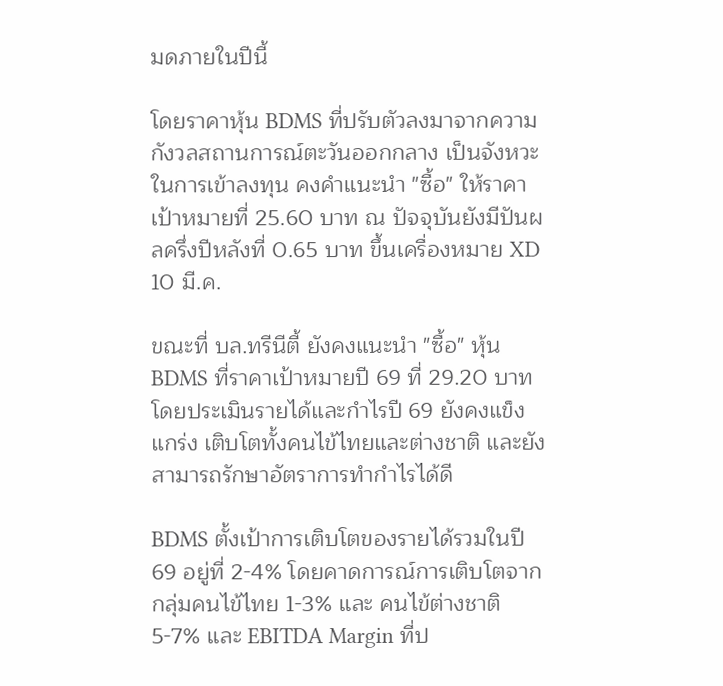มดภายในปีนี้

โดยราคาหุ้น BDMS ที่ปรับตัวลงมาจากความกังวลสถานการณ์ตะวันออกกลาง เป็นจังหวะในการเข้าลงทุน คงคำแนะนำ "ซื้อ" ให้ราคาเป้าหมายที่ 25.60 บาท ณ ปัจจุบันยังมีปันผลครึ่งปีหลังที่ 0.65 บาท ขึ้นเครื่องหมาย XD 10 มี.ค.

ขณะที่ บล.ทรีนีตี้ ยังคงแนะนำ "ซื้อ" หุ้น BDMS ที่ราคาเป้าหมายปี 69 ที่ 29.20 บาท โดยประเมินรายได้และกำไรปี 69 ยังคงแข็งแกร่ง เติบโตทั้งคนไข้ไทยและต่างชาติ และยังสามารถรักษาอัตราการทำกำไรได้ดี

BDMS ตั้งเป้าการเติบโตของรายได้รวมในปี 69 อยู่ที่ 2-4% โดยคาดการณ์การเติบโตจากกลุ่มคนไข้ไทย 1-3% และ คนไข้ต่างชาติ 5-7% และ EBITDA Margin ที่ป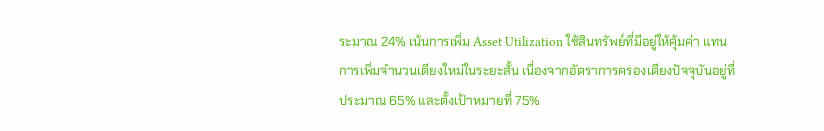ระมาณ 24% เน้นการเพิ่ม Asset Utilization ใช้สินทรัพย์ที่มีอยู่ให้คุ้มค่า แทนการเพิ่มจำนวนเตียงใหม่ในระยะสั้น เนื่องจากอัตราการครองเตียงปัจจุบันอยู่ที่ประมาณ 65% และตั้งเป้าหมายที่ 75%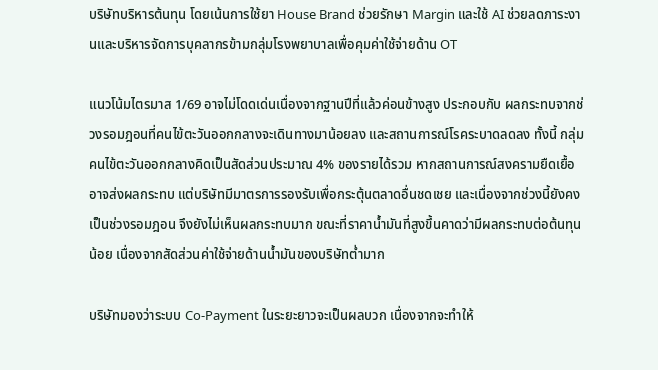บริษัทบริหารต้นทุน โดยเน้นการใช้ยา House Brand ช่วยรักษา Margin และใช้ AI ช่วยลดภาระงานและบริหารจัดการบุคลากรข้ามกลุ่มโรงพยาบาลเพื่อคุมค่าใช้จ่ายด้าน OT

แนวโน้มไตรมาส 1/69 อาจไม่โดดเด่นเนื่องจากฐานปีที่แล้วค่อนข้างสูง ประกอบกับ ผลกระทบจากช่วงรอมฎอนที่คนไข้ตะวันออกกลางจะเดินทางมาน้อยลง และสถานการณ์โรคระบาดลดลง ทั้งนี้ กลุ่มคนไข้ตะวันออกกลางคิดเป็นสัดส่วนประมาณ 4% ของรายได้รวม หากสถานการณ์สงครามยืดเยื้ออาจส่งผลกระทบ แต่บริษัทมีมาตรการรองรับเพื่อกระตุ้นตลาดอื่นชดเชย และเนื่องจากช่วงนี้ยังคงเป็นช่วงรอมฎอน จึงยังไม่เห็นผลกระทบมาก ขณะที่ราคาน้ำมันที่สูงขึ้นคาดว่ามีผลกระทบต่อต้นทุนน้อย เนื่องจากสัดส่วนค่าใช้จ่ายด้านน้ำมันของบริษัทต่ำมาก

บริษัทมองว่าระบบ Co-Payment ในระยะยาวจะเป็นผลบวก เนื่องจากจะทำให้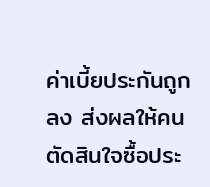ค่าเบี้ยประกันถูกลง ส่งผลให้คนตัดสินใจซื้อประ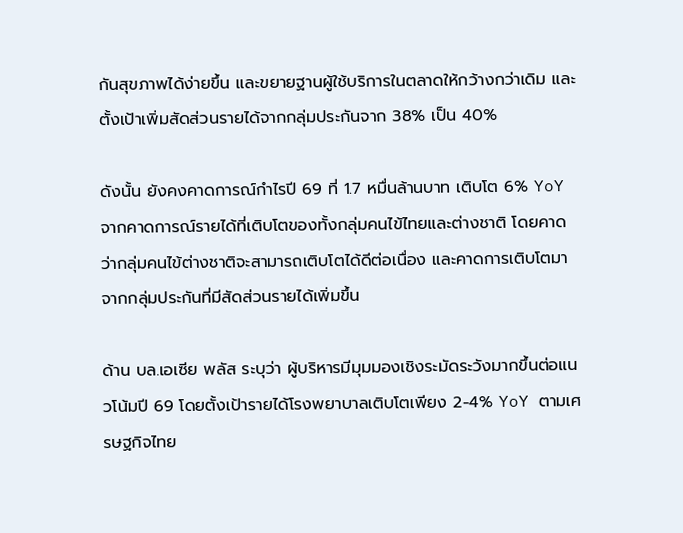กันสุขภาพได้ง่ายขึ้น และขยายฐานผู้ใช้บริการในตลาดให้กว้างกว่าเดิม และตั้งเป้าเพิ่มสัดส่วนรายได้จากกลุ่มประกันจาก 38% เป็น 40%

ดังนั้น ยังคงคาดการณ์กำไรปี 69 ที่ 1.7 หมื่นล้านบาท เติบโต 6% YoY จากคาดการณ์รายได้ที่เติบโตของทั้งกลุ่มคนไข้ไทยและต่างชาติ โดยคาดว่ากลุ่มคนไข้ต่างชาติจะสามารถเติบโตได้ดีต่อเนื่อง และคาดการเติบโตมาจากกลุ่มประกันที่มีสัดส่วนรายได้เพิ่มขึ้น

ด้าน บล.เอเซีย พลัส ระบุว่า ผู้บริหารมีมุมมองเชิงระมัดระวังมากขึ้นต่อแนวโน้มปี 69 โดยตั้งเป้ารายได้โรงพยาบาลเติบโตเพียง 2-4% YoY ตามเศรษฐกิจไทย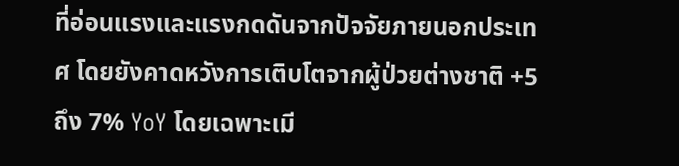ที่อ่อนแรงและแรงกดดันจากปัจจัยภายนอกประเทศ โดยยังคาดหวังการเติบโตจากผู้ป่วยต่างชาติ +5 ถึง 7% YoY โดยเฉพาะเมี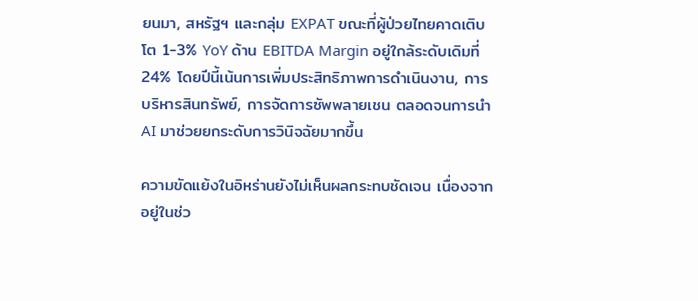ยนมา, สหรัฐฯ และกลุ่ม EXPAT ขณะที่ผู้ป่วยไทยคาดเติบโต 1-3% YoY ด้าน EBITDA Margin อยู่ใกล้ระดับเดิมที่ 24% โดยปีนี้เน้นการเพิ่มประสิทธิภาพการดำเนินงาน, การบริหารสินทรัพย์, การจัดการซัพพลายเชน ตลอดจนการนำ AI มาช่วยยกระดับการวินิจฉัยมากขึ้น

ความขัดแย้งในอิหร่านยังไม่เห็นผลกระทบชัดเจน เนื่องจากอยู่ในช่ว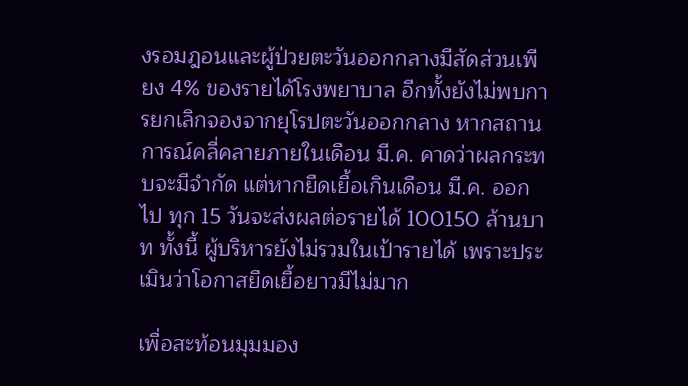งรอมฎอนและผู้ป่วยตะวันออกกลางมีสัดส่วนเพียง 4% ของรายได้โรงพยาบาล อีกทั้งยังไม่พบการยกเลิกจองจากยุโรปตะวันออกกลาง หากสถานการณ์คลี่คลายภายในเดือน มี.ค. คาดว่าผลกระทบจะมีจำกัด แต่หากยืดเยื้อเกินเดือน มี.ค. ออกไป ทุก 15 วันจะส่งผลต่อรายได้ 100150 ล้านบาท ทั้งนี้ ผู้บริหารยังไม่รวมในเป้ารายได้ เพราะประเมินว่าโอกาสยืดเยื้อยาวมีไม่มาก

เพื่อสะท้อนมุมมอง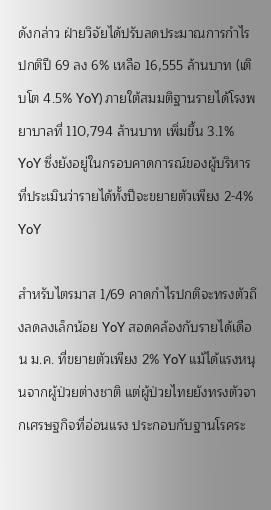ดังกล่าว ฝ่ายวิจัยได้ปรับลดประมาณการกำไรปกติปี 69 ลง 6% เหลือ 16,555 ล้านบาท (เติบโต 4.5% YoY) ภายใต้สมมติฐานรายได้โรงพยาบาลที่ 110,794 ล้านบาท เพิ่มขึ้น 3.1% YoY ซึ่งยังอยู่ในกรอบคาดการณ์ของผู้บริหารที่ประเมินว่ารายได้ทั้งปีจะขยายตัวเพียง 2-4% YoY

สำหรับไตรมาส 1/69 คาดกำไรปกติจะทรงตัวถึงลดลงเล็กน้อย YoY สอดคล้องกับรายได้เดือน ม.ค. ที่ขยายตัวเพียง 2% YoY แม้ได้แรงหนุนจากผู้ป่วยต่างชาติ แต่ผู้ป่วยไทยยังทรงตัวจากเศรษฐกิจที่อ่อนแรง ประกอบกับฐานโรคระ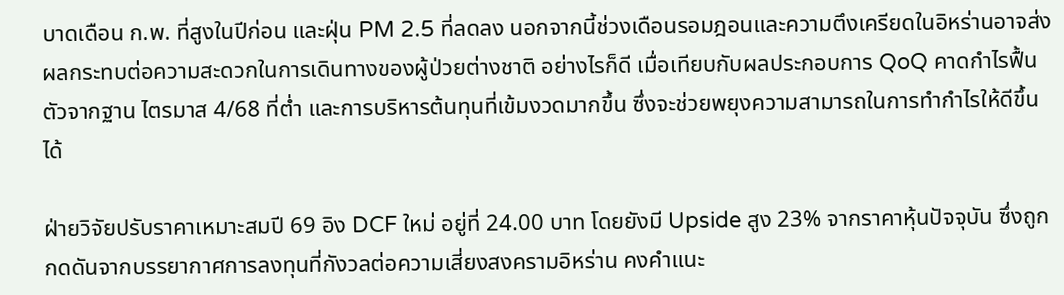บาดเดือน ก.พ. ที่สูงในปีก่อน และฝุ่น PM 2.5 ที่ลดลง นอกจากนี้ช่วงเดือนรอมฎอนและความตึงเครียดในอิหร่านอาจส่งผลกระทบต่อความสะดวกในการเดินทางของผู้ป่วยต่างชาติ อย่างไรก็ดี เมื่อเทียบกับผลประกอบการ QoQ คาดกำไรฟื้นตัวจากฐาน ไตรมาส 4/68 ที่ต่ำ และการบริหารต้นทุนที่เข้มงวดมากขึ้น ซึ่งจะช่วยพยุงความสามารถในการทำกำไรให้ดีขึ้นได้

ฝ่ายวิจัยปรับราคาเหมาะสมปี 69 อิง DCF ใหม่ อยู่ที่ 24.00 บาท โดยยังมี Upside สูง 23% จากราคาหุ้นปัจจุบัน ซึ่งถูกกดดันจากบรรยากาศการลงทุนที่กังวลต่อความเสี่ยงสงครามอิหร่าน คงคำแนะ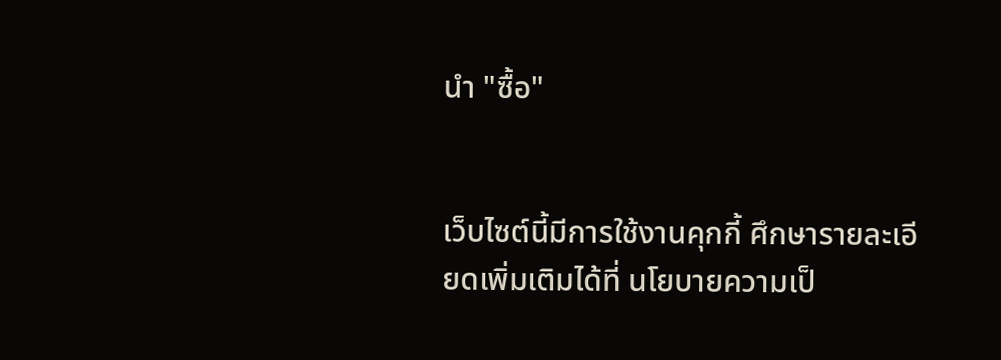นำ "ซื้อ"


เว็บไซต์นี้มีการใช้งานคุกกี้ ศึกษารายละเอียดเพิ่มเติมได้ที่ นโยบายความเป็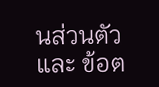นส่วนตัว และ ข้อต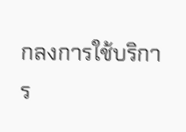กลงการใช้บริการ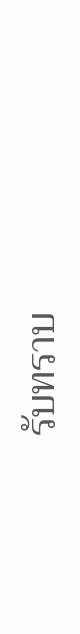รับทราบ